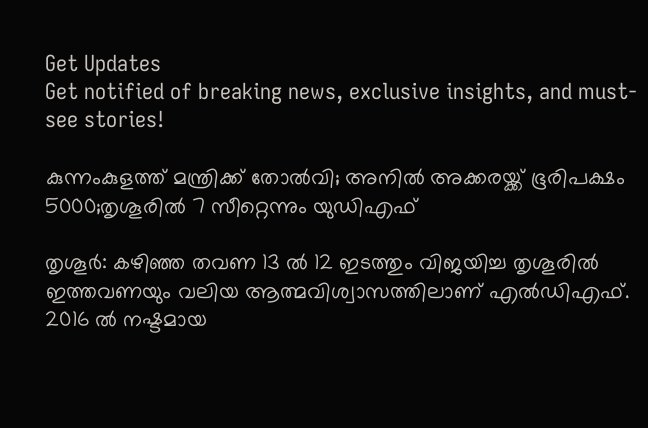Get Updates
Get notified of breaking news, exclusive insights, and must-see stories!

കുന്നംകുളത്ത് മന്ത്രിക്ക് തോല്‍വി; അനില്‍ അക്കരയ്ക്ക് ഭൂരിപക്ഷം 5000;തൃശൂരില്‍ 7 സീറ്റെന്നും യുഡിഎഫ്

തൃശൂര്‍: കഴിഞ്ഞ തവണ 13 ല്‍ 12 ഇടത്തും വിജയിച്ച തൃശൂരില്‍ ഇത്തവണയും വലിയ ആത്മവിശ്വാസത്തിലാണ് എല്‍ഡിഎഫ്. 2016 ല്‍ നഷ്ടമായ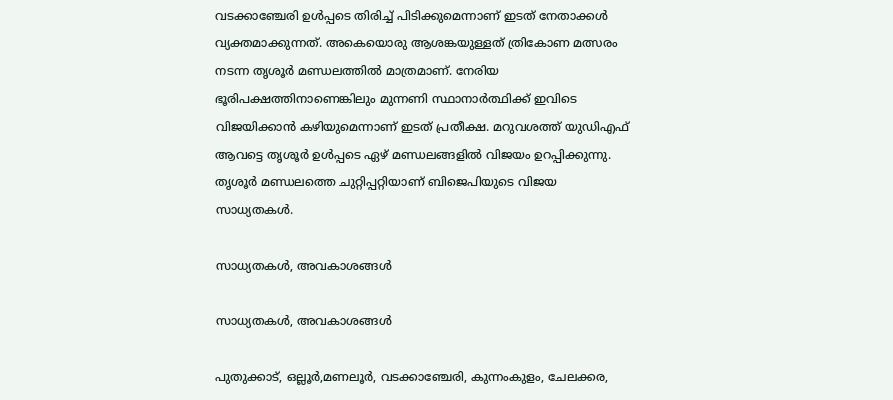വടക്കാഞ്ചേരി ഉള്‍പ്പടെ തിരിച്ച് പിടിക്കുമെന്നാണ് ഇടത് നേതാക്കള്‍ വ്യക്തമാക്കുന്നത്. അകെയൊരു ആശങ്കയുള്ളത് ത്രികോണ മത്സരം നടന്ന തൃശൂര്‍ മണ്ഡലത്തില്‍ മാത്രമാണ്. നേരിയ ഭൂരിപക്ഷത്തിനാണെങ്കിലും മുന്നണി സ്ഥാനാര്‍ത്ഥിക്ക് ഇവിടെ വിജയിക്കാന്‍ കഴിയുമെന്നാണ് ഇടത് പ്രതീക്ഷ. മറുവശത്ത് യുഡിഎഫ് ആവട്ടെ ത‍ൃശൂര്‍ ഉള്‍പ്പടെ ഏഴ് മണ്ഡലങ്ങളില്‍ വിജയം ഉറപ്പിക്കുന്നു. തൃശൂര്‍ മണ്ഡലത്തെ ചുറ്റിപ്പറ്റിയാണ് ബിജെപിയുടെ വിജയ സാധ്യതകള്‍.

സാധ്യതകള്‍, അവകാശങ്ങള്‍

സാധ്യതകള്‍, അവകാശങ്ങള്‍

പുതുക്കാട്, ഒല്ലൂർ,മണലൂർ, വടക്കാഞ്ചേരി, കുന്നംകുളം, ചേലക്കര,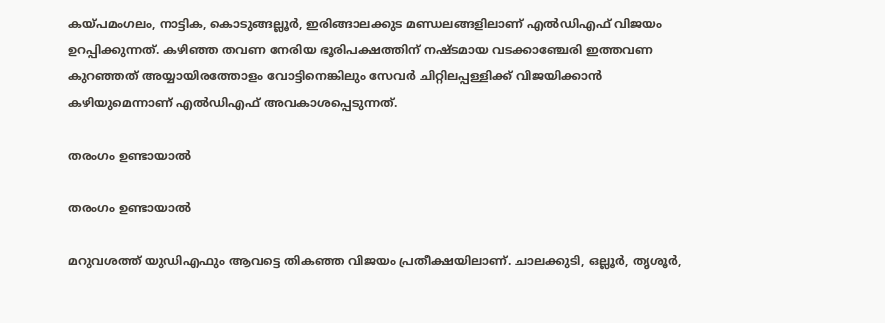കയ്പമംഗലം, നാട്ടിക, കൊടുങ്ങല്ലൂർ, ഇരിങ്ങാലക്കുട മണ്ഡ‍ലങ്ങളിലാണ് എല്‍ഡിഎഫ് വിജയം ഉറപ്പിക്കുന്നത്. കഴിഞ്ഞ തവണ നേരിയ ഭൂരിപക്ഷത്തിന് നഷ്ടമായ വടക്കാഞ്ചേരി ഇത്തവണ കുറഞ്ഞത് അയ്യായിരത്തോളം വോട്ടിനെങ്കിലും സേവര്‍ ചിറ്റിലപ്പള്ളിക്ക് വിജയിക്കാന്‍ കഴിയുമെന്നാണ് എല്‍ഡിഎഫ് അവകാശപ്പെടുന്നത്.

തരംഗം ഉണ്ടായാല്‍

തരംഗം ഉണ്ടായാല്‍

മറുവശത്ത് യുഡിഎഫും ആവട്ടെ തികഞ്ഞ വിജയം പ്രതീക്ഷയിലാണ്. ചാലക്കുടി, ഒല്ലൂർ, തൃശൂർ,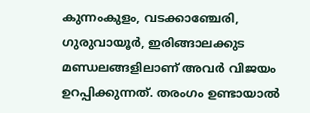കുന്നംകുളം, വടക്കാഞ്ചേരി, ഗുരുവായൂർ, ഇരിങ്ങാലക്കുട മണ്ഡലങ്ങളിലാണ് അവര്‍ വിജയം ഉറപ്പിക്കുന്നത്. തരംഗം ഉണ്ടായാല്‍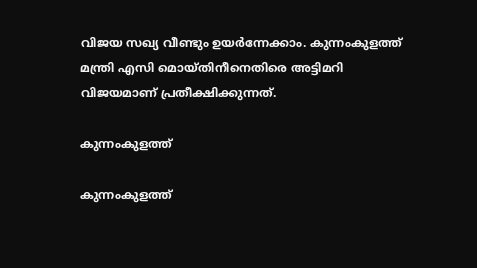വിജയ സഖ്യ വീണ്ടും ഉയര്‍ന്നേക്കാം. കുന്നംകുളത്ത് മന്ത്രി എസി മൊയ്തിനീനെതിരെ അട്ടിമറി വിജയമാണ് പ്രതീക്ഷിക്കുന്നത്.

കുന്നംകുളത്ത്

കുന്നംകുളത്ത്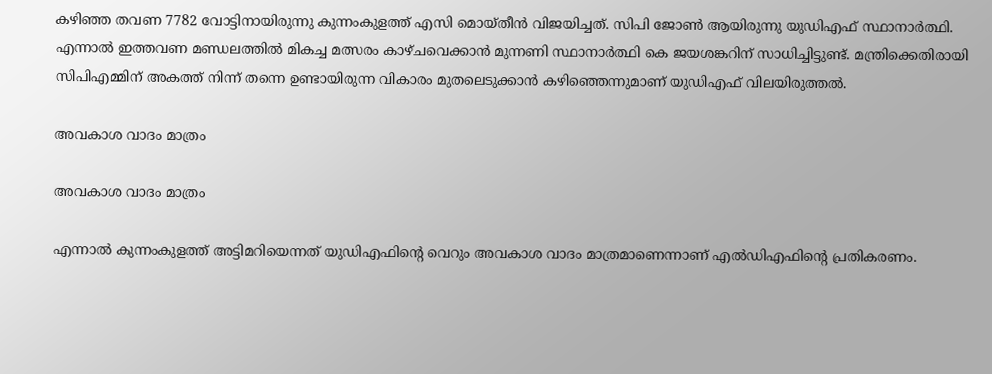കഴിഞ്ഞ തവണ 7782 വോട്ടിനായിരുന്നു കുന്നംകുളത്ത് എസി മൊയ്തീന്‍ വിജയിച്ചത്. സിപി ജോണ്‍ ആയിരുന്നു യുഡിഎഫ് സ്ഥാനാര്‍ത്ഥി. എന്നാല്‍ ഇത്തവണ മണ്ഡലത്തില്‍ മികച്ച മത്സരം കാഴ്ചവെക്കാന്‍ മുന്നണി സ്ഥാനാര്‍ത്ഥി കെ ജയശങ്കറിന് സാധിച്ചിട്ടുണ്ട്. മന്ത്രിക്കെതിരായി സിപിഎമ്മിന് അകത്ത് നിന്ന് തന്നെ ഉണ്ടായിരുന്ന വികാരം മുതലെടുക്കാന്‍ കഴിഞ്ഞെന്നുമാണ് യുഡിഎഫ് വിലയിരുത്തല്‍.

അവകാശ വാദം മാത്രം

അവകാശ വാദം മാത്രം

എന്നാല്‍ കുന്നംകുളത്ത് അട്ടിമറിയെന്നത് യുഡിഎഫിന്‍റെ വെറും അവകാശ വാദം മാത്രമാണെന്നാണ് എല്‍ഡിഎഫിന്‍റെ പ്രതികരണം.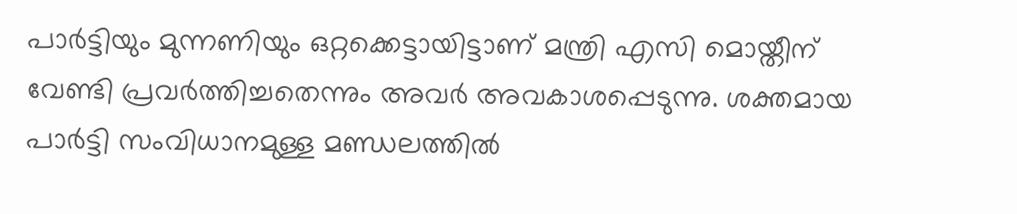പാര്‍ട്ടിയും മുന്നണിയും ഒറ്റക്കെട്ടായിട്ടാണ് മന്ത്രി എസി മൊയ്തീന് വേണ്ടി പ്രവര്‍ത്തിച്ചതെന്നും അവര്‍ അവകാശപ്പെടുന്നു. ശക്തമായ പാര്‍ട്ടി സംവിധാനമുള്ള മണ്ഡലത്തില്‍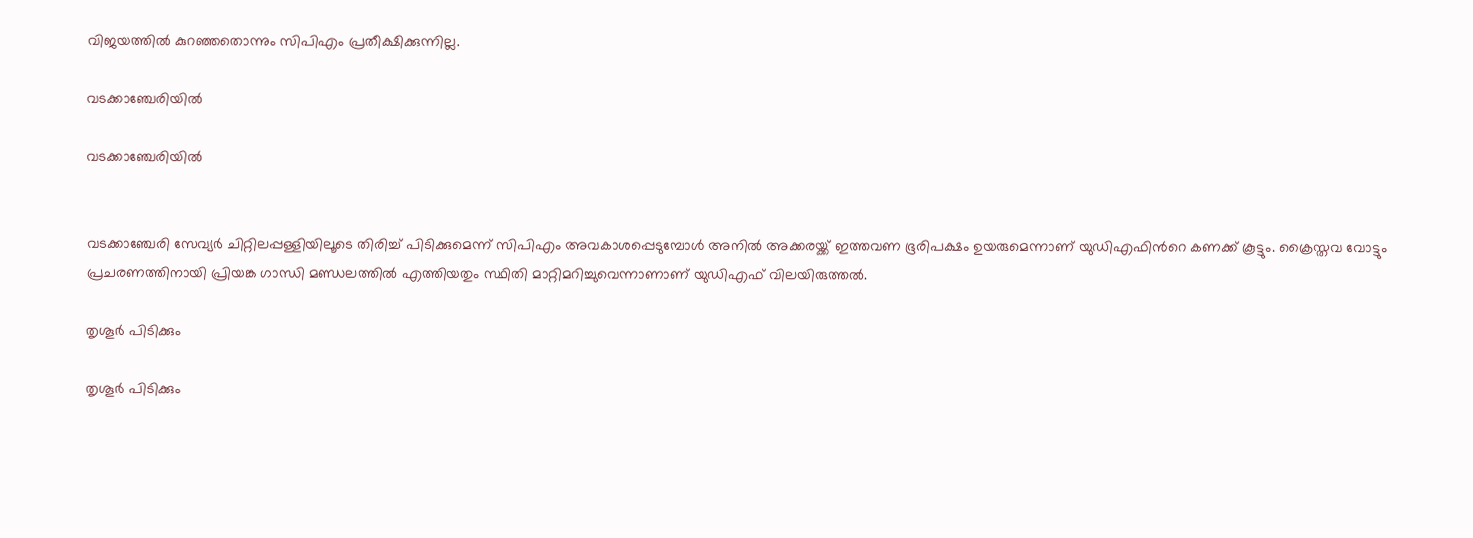വിജയത്തില്‍ കുറഞ്ഞതൊന്നും സിപിഎം പ്രതീക്ഷിക്കുന്നില്ല.

വടക്കാഞ്ചേരിയില്‍

വടക്കാഞ്ചേരിയില്‍


വടക്കാഞ്ചേരി സേവ്യര്‍ ചിറ്റിലപ്പള്ളിയിലൂടെ തിരിച്ച് പിടിക്കുമെന്ന് സിപിഎം അവകാശപ്പെടുമ്പോള്‍ അനില്‍ അക്കരയ്ക്ക് ഇത്തവണ ഭൂരിപക്ഷം ഉയരുമെന്നാണ് യുഡിഎഫിന്‍റെ കണക്ക് കൂട്ടും. ക്രൈസ്തവ വോട്ടും പ്രചരണത്തിനായി പ്രിയങ്ക ഗാന്ധി മണ്ഡലത്തില്‍ എത്തിയതും സ്ഥിതി മാറ്റിമറിച്ചുവെന്നാണാണ് യുഡിഎഫ് വിലയിരുത്തല്‍.

തൃശൂര്‍ പിടിക്കും

തൃശൂര്‍ പിടിക്കും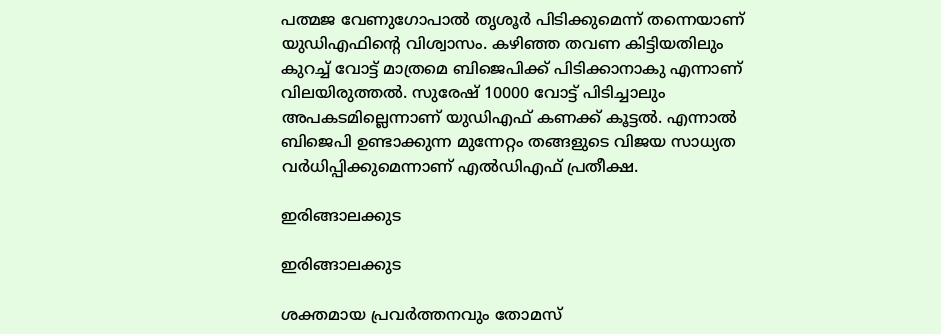പത്മജ വേണുഗോപാല്‍ തൃശൂര്‍ പിടിക്കുമെന്ന് തന്നെയാണ് യുഡിഎഫിന്‍റെ വിശ്വാസം. കഴിഞ്ഞ തവണ കിട്ടിയതിലും കുറച്ച് വോട്ട് മാത്രമെ ബിജെപിക്ക് പിടിക്കാനാകു എന്നാണ് വിലയിരുത്തല്‍. സുരേഷ് 10000 വോട്ട് പിടിച്ചാലും അപകടമില്ലെന്നാണ് യുഡിഎഫ് കണക്ക് കൂട്ടല്‍. എന്നാല്‍ ബിജെപി ഉണ്ടാക്കുന്ന മുന്നേറ്റം തങ്ങളുടെ വിജയ സാധ്യത വര്‍ധിപ്പിക്കുമെന്നാണ് എല്‍ഡിഎഫ് പ്രതീക്ഷ.

ഇരിങ്ങാലക്കുട

ഇരിങ്ങാലക്കുട

ശക്തമായ പ്രവര്‍ത്തനവും തോമസ്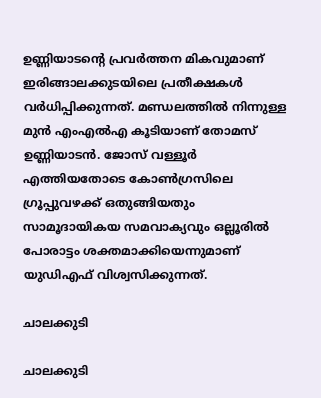ഉണ്ണിയാടന്‍റെ പ്രവര്‍ത്തന മികവുമാണ് ഇരിങ്ങാലക്കുടയിലെ പ്രതീക്ഷകള്‍ വര്‍ധിപ്പിക്കുന്നത്. മണ്ഡലത്തില്‍ നിന്നുള്ള മുന്‍ എംഎല്‍എ കൂടിയാണ് തോമസ് ഉണ്ണിയാടന്‍. ജോസ് വള്ളൂർ എത്തിയതോടെ കോൺഗ്രസിലെ ഗ്രൂപ്പുവഴക്ക് ഒതുങ്ങിയതും സാമൂദായികയ സമവാക്യവും ഒല്ലൂരില്‍ പോരാട്ടം ശക്തമാക്കിയെന്നുമാണ് യുഡിഎഫ് വിശ്വസിക്കുന്നത്.

ചാലക്കുടി

ചാലക്കുടി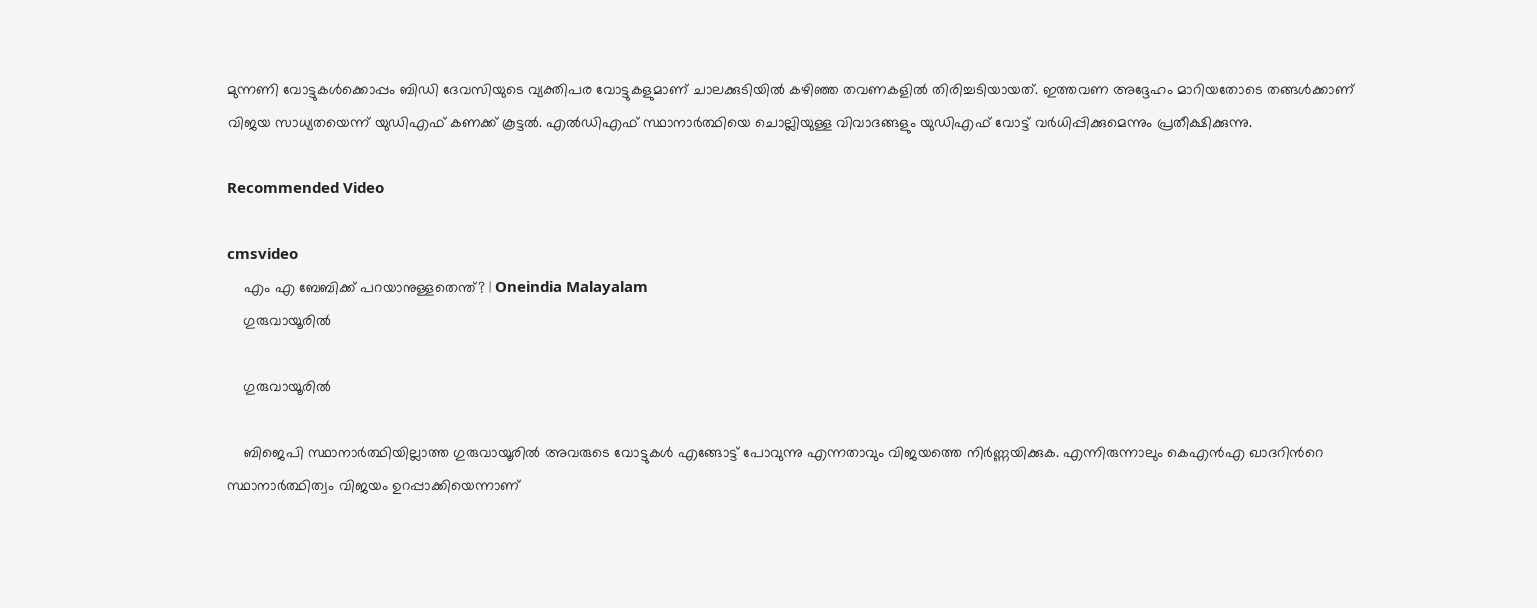മുന്നണി വോട്ടുകള്‍ക്കൊപ്പം ബിഡി ദേവസിയുടെ വ്യക്തിപര വോട്ടുകളുമാണ് ചാലക്കുടിയില്‍ കഴിഞ്ഞ തവണകളില്‍ തിരിച്ചടിയായത്. ഇത്തവണ അദ്ദേഹം മാറിയതോടെ തങ്ങള്‍ക്കാണ് വിജയ സാധ്യതയെന്ന് യുഡിഎഫ് കണക്ക് കൂട്ടല്‍. എല്‍ഡിഎഫ് സ്ഥാനാര്‍ത്ഥിയെ ചൊല്ലിയുള്ള വിവാദങ്ങളും യുഡിഎഫ് വോട്ട് വര്‍ധിപ്പിക്കുമെന്നും പ്രതീക്ഷിക്കുന്നു.

Recommended Video

cmsvideo
    എം എ ബേബിക്ക് പറയാനുള്ളതെന്ത്? | Oneindia Malayalam
    ഗുരുവായൂരില്‍

    ഗുരുവായൂരില്‍

    ബിജെപി സ്ഥാനാര്‍ത്ഥിയില്ലാത്ത ഗുരുവായൂരില്‍ അവരുടെ വോട്ടുകള്‍ എങ്ങോട്ട് പോവുന്നു എന്നതാവും വിജയത്തെ നിര്‍ണ്ണയിക്കുക. എന്നിരുന്നാലും കെഎന്‍എ ഖാദറിന്‍റെ സ്ഥാനാര്‍ത്ഥിത്വം വിജയം ഉറപ്പാക്കിയെന്നാണ്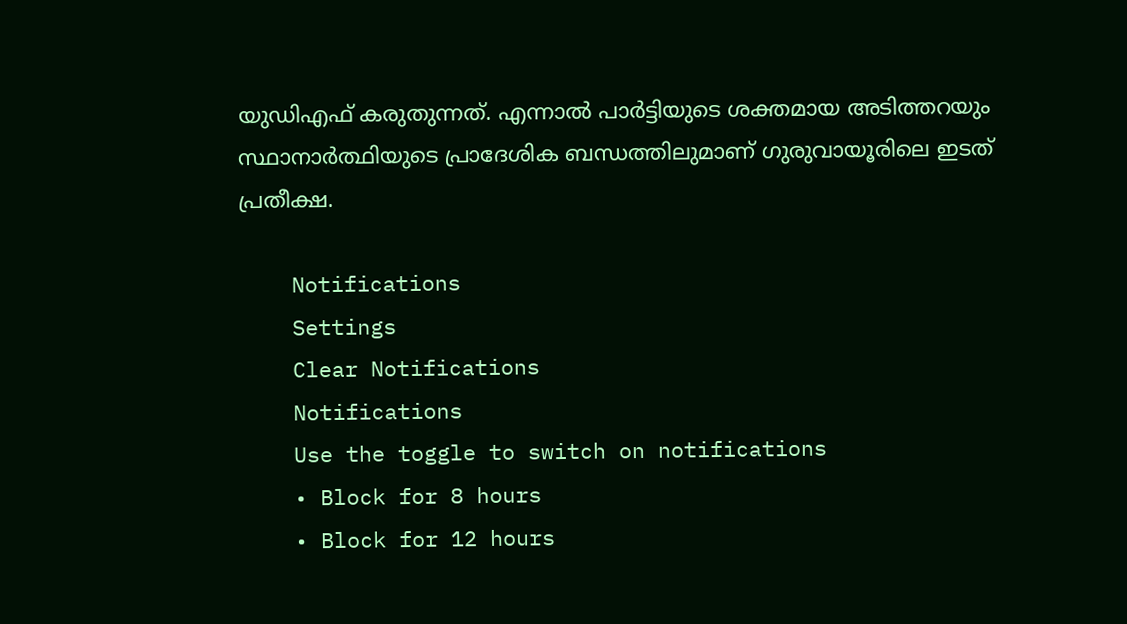യുഡിഎഫ് കരുതുന്നത്. എന്നാല്‍ പാര്‍ട്ടിയുടെ ശക്തമായ അടിത്തറയും സ്ഥാനാര്‍ത്ഥിയുടെ പ്രാദേശിക ബന്ധത്തിലുമാണ് ഗുരുവായൂരിലെ ഇടത് പ്രതീക്ഷ.

    Notifications
    Settings
    Clear Notifications
    Notifications
    Use the toggle to switch on notifications
    • Block for 8 hours
    • Block for 12 hours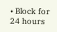• Block for 24 hours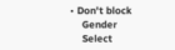• Don't block
    Gender
    Select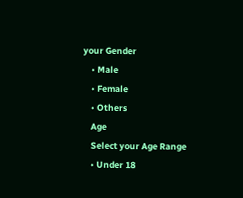your Gender
    • Male
    • Female
    • Others
    Age
    Select your Age Range
    • Under 18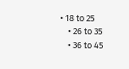• 18 to 25
    • 26 to 35
    • 36 to 45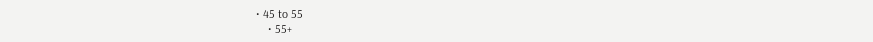• 45 to 55
    • 55+